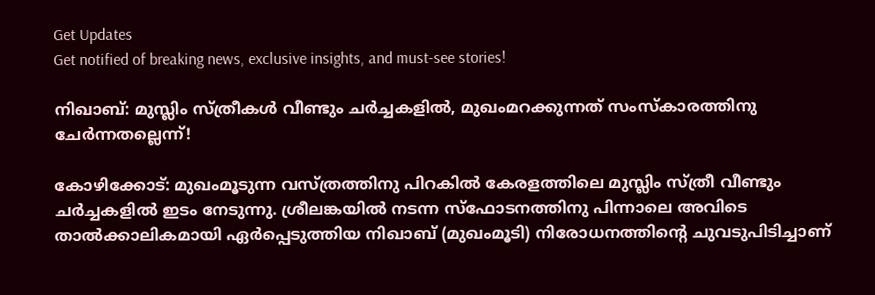Get Updates
Get notified of breaking news, exclusive insights, and must-see stories!

നിഖാബ്: മുസ്ലിം സ്ത്രീകള്‍ വീണ്ടും ചര്‍ച്ചകളില്‍, മുഖംമറക്കുന്നത് സംസ്‌കാരത്തിനു ചേര്‍ന്നതല്ലെന്ന്!

കോഴിക്കോട്: മുഖംമൂടുന്ന വസ്ത്രത്തിനു പിറകില്‍ കേരളത്തിലെ മുസ്ലിം സ്ത്രീ വീണ്ടും ചര്‍ച്ചകളില്‍ ഇടം നേടുന്നു. ശ്രീലങ്കയില്‍ നടന്ന സ്‌ഫോടനത്തിനു പിന്നാലെ അവിടെ താല്‍ക്കാലികമായി ഏര്‍പ്പെടുത്തിയ നിഖാബ് (മുഖംമൂടി) നിരോധനത്തിന്റെ ചുവടുപിടിച്ചാണ്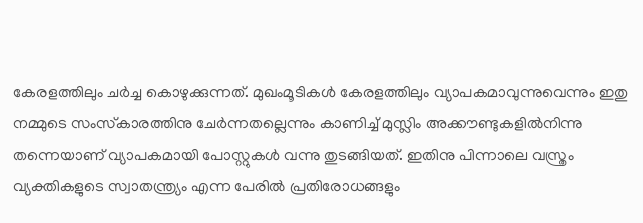കേരളത്തിലും ചര്‍ച്ച കൊഴുക്കുന്നത്. മുഖംമൂടികള്‍ കേരളത്തിലും വ്യാപകമാവുന്നുവെന്നും ഇതു നമ്മുടെ സംസ്‌കാരത്തിനു ചേര്‍ന്നതല്ലെന്നും കാണിച്ച് മുസ്ലിം അക്കൗണ്ടുകളില്‍നിന്നു തന്നെയാണ് വ്യാപകമായി പോസ്റ്റുകള്‍ വന്നു തുടങ്ങിയത്. ഇതിനു പിന്നാലെ വസ്ത്രം വ്യക്തികളുടെ സ്വാതന്ത്ര്യം എന്ന പേരില്‍ പ്രതിരോധങ്ങളും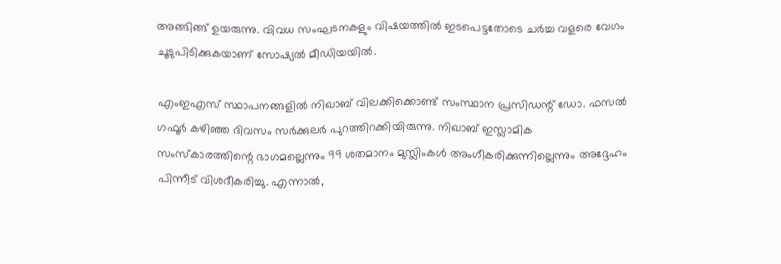അങ്ങിങ്ങ് ഉയരുന്നു. വിവധ സംഘടനകളും വിഷയത്തില്‍ ഇടപെട്ടതോടെ ചര്‍ച്ച വളരെ വേഗം ചൂടുപിടിക്കുകയാണ് സോഷ്യല്‍ മീഡിയയില്‍.

എംഇഎസ് സ്ഥാപനങ്ങളില്‍ നിഖാബ് വിലക്കിക്കൊണ്ട് സംസ്ഥാന പ്രസിഡന്റ് ഡോ. ഫസല്‍ ഗഫൂര്‍ കഴിഞ്ഞ ദിവസം സര്‍ക്കുലര്‍ പുറത്തിറക്കിയിരുന്നു. നിഖാബ് ഇസ്ലാമിക സംസ്‌കാരത്തിന്റെ ഭാഗമല്ലെന്നും 99 ശതമാനം മുസ്ലിംകള്‍ അംഗീകരിക്കുന്നില്ലെന്നും അദ്ദേഹം പിന്നീട് വിശദീകരിച്ചു. എന്നാല്‍,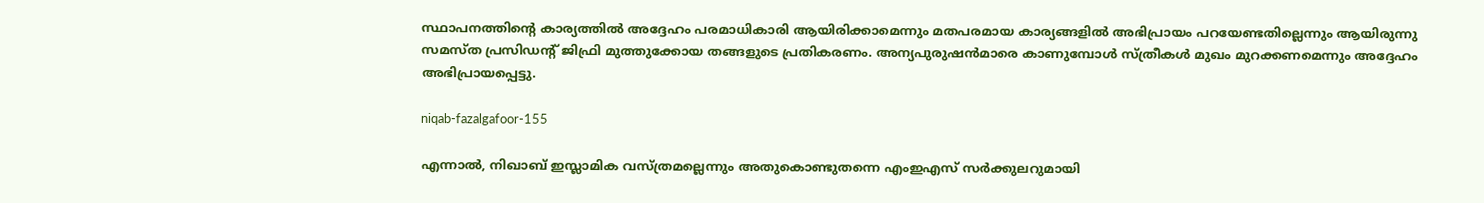സ്ഥാപനത്തിന്റെ കാര്യത്തില്‍ അദ്ദേഹം പരമാധികാരി ആയിരിക്കാമെന്നും മതപരമായ കാര്യങ്ങളില്‍ അഭിപ്രായം പറയേണ്ടതില്ലെന്നും ആയിരുന്നു സമസ്ത പ്രസിഡന്റ് ജിഫ്രി മുത്തുക്കോയ തങ്ങളുടെ പ്രതികരണം. അന്യപുരുഷന്‍മാരെ കാണുമ്പോള്‍ സ്ത്രീകള്‍ മുഖം മുറക്കണമെന്നും അദ്ദേഹം അഭിപ്രായപ്പെട്ടു.

niqab-fazalgafoor-155

എന്നാല്‍, നിഖാബ് ഇസ്ലാമിക വസ്ത്രമല്ലെന്നും അതുകൊണ്ടുതന്നെ എംഇഎസ് സര്‍ക്കുലറുമായി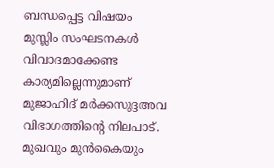ബന്ധപ്പെട്ട വിഷയം മുസ്ലിം സംഘടനകള്‍ വിവാദമാക്കേണ്ട കാര്യമില്ലെന്നുമാണ് മുജാഹിദ് മര്‍ക്കസുദ്ദഅവ വിഭാഗത്തിന്റെ നിലപാട്. മുഖവും മുന്‍കൈയും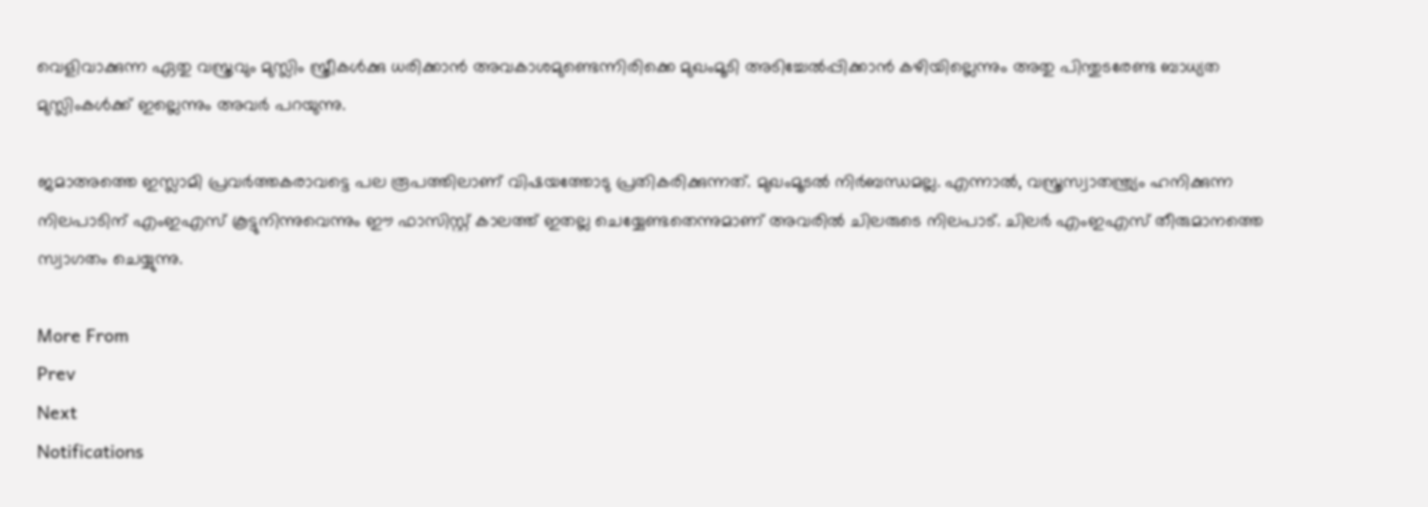വെളിവാക്കുന്ന ഏതു വസ്ത്രവും മുസ്ലിം സ്ത്രീകള്‍ക്കു ധരിക്കാന്‍ അവകാശമുണ്ടെന്നിരിക്കെ മുഖംമൂടി അടിച്ചേല്‍പ്പിക്കാന്‍ കഴിയില്ലെന്നും അതു പിന്തുടരേണ്ട ബാധ്യത മുസ്ലിംകള്‍ക്ക് ഇല്ലെന്നും അവര്‍ പറയുന്നു.

ജമാഅത്തെ ഇസ്ലാമി പ്രവര്‍ത്തകരാവട്ടെ പല രൂപത്തിലാണ് വിഷയത്തോടു പ്രതികരിക്കുന്നത്. മുഖംമൂടല്‍ നിര്‍ബന്ധമല്ല. എന്നാല്‍, വസ്ത്രസ്വാതന്ത്ര്യം ഹനിക്കുന്ന നിലപാടിന് എംഇഎസ് കൂട്ടുനിന്നുവെന്നും ഈ ഫാസിസ്റ്റ് കാലത്ത് ഇതല്ല ചെയ്യേണ്ടതെന്നുമാണ് അവരില്‍ ചിലരുടെ നിലപാട്. ചിലര്‍ എംഇഎസ് തീരുമാനത്തെ സ്വാഗതം ചെയ്യുന്നു.

More From
Prev
Next
Notifications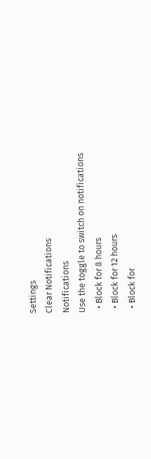Settings
Clear Notifications
Notifications
Use the toggle to switch on notifications
  • Block for 8 hours
  • Block for 12 hours
  • Block for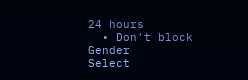24 hours
  • Don't block
Gender
Select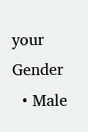your Gender
  • Male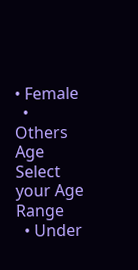• Female
  • Others
Age
Select your Age Range
  • Under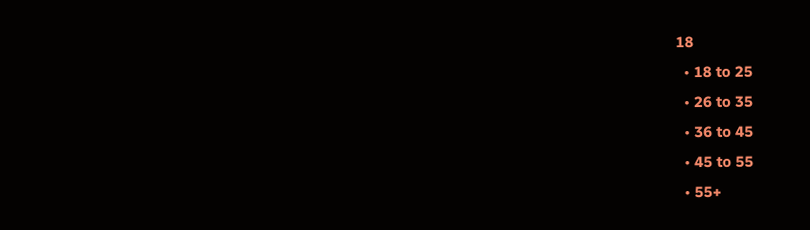18
  • 18 to 25
  • 26 to 35
  • 36 to 45
  • 45 to 55
  • 55+